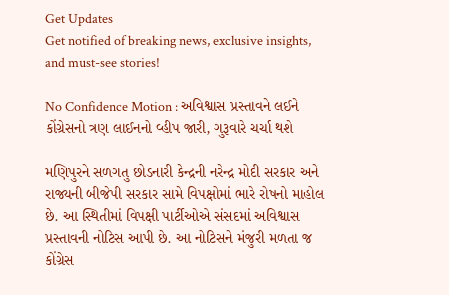Get Updates
Get notified of breaking news, exclusive insights, and must-see stories!

No Confidence Motion : અવિશ્વાસ પ્રસ્તાવને લઈને કોંગ્રેસનો ત્રણ લાઈનનો વ્હીપ જારી, ગુરૂવારે ચર્ચા થશે

મણિપુરને સળગતુ છોડનારી કેન્દ્રની નરેન્દ્ર મોદી સરકાર અને રાજ્યની બીજેપી સરકાર સામે વિપક્ષોમાં ભારે રોષનો માહોલ છે. આ સ્થિતીમાં વિપક્ષી પાર્ટીઓએ સંસદમાં અવિશ્વાસ પ્રસ્તાવની નોટિસ આપી છે. આ નોટિસને મંજુરી મળતા જ કોંગ્રેસ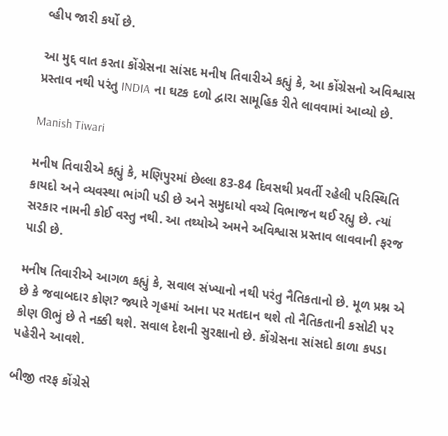વ્હીપ જારી કર્યો છે.

આ મુદ્દ વાત કરતા કોંગ્રેસના સાંસદ મનીષ તિવારીએ કહ્યું કે, આ કોંગ્રેસનો અવિશ્વાસ પ્રસ્તાવ નથી પરંતુ INDIA ના ઘટક દળો દ્વારા સામૂહિક રીતે લાવવામાં આવ્યો છે.

Manish Tiwari

મનીષ તિવારીએ કહ્યું કે, મણિપુરમાં છેલ્લા 83-84 દિવસથી પ્રવર્તી રહેલી પરિસ્થિતિ કાયદો અને વ્યવસ્થા ભાંગી પડી છે અને સમુદાયો વચ્ચે વિભાજન થઈ રહ્યુ છે. ત્યાં સરકાર નામની કોઈ વસ્તુ નથી. આ તથ્યોએ અમને અવિશ્વાસ પ્રસ્તાવ લાવવાની ફરજ પાડી છે.

મનીષ તિવારીએ આગળ કહ્યું કે, સવાલ સંખ્યાનો નથી પરંતુ નૈતિકતાનો છે. મૂળ પ્રશ્ન એ છે કે જવાબદાર કોણ? જ્યારે ગૃહમાં આના પર મતદાન થશે તો નૈતિકતાની કસોટી પર કોણ ઊભું છે તે નક્કી થશે. સવાલ દેશની સુરક્ષાનો છે. કોંગ્રેસના સાંસદો કાળા કપડા પહેરીને આવશે.

બીજી તરફ કોંગ્રેસે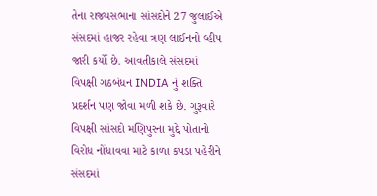તેના રાજ્યસભાના સાંસદોને 27 જુલાઈએ સંસદમાં હાજર રહેવા ત્રણ લાઈનનો વ્હીપ જારી કર્યો છે. આવતીકાલે સંસદમાં વિપક્ષી ગઠબંધન INDIA નું શક્તિ પ્રદર્શન પણ જોવા મળી શકે છે. ગુરૂવારે વિપક્ષી સાંસદો મણિપુરના મુદ્દે પોતાનો વિરોધ નોંધાવવા માટે કાળા કપડા પહેરીને સંસદમાં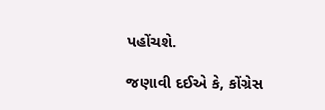પહોંચશે.

જણાવી દઈએ કે, કોંગ્રેસ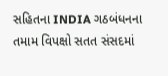સહિતના INDIA ગઠબંધનના તમામ વિપક્ષો સતત સંસદમાં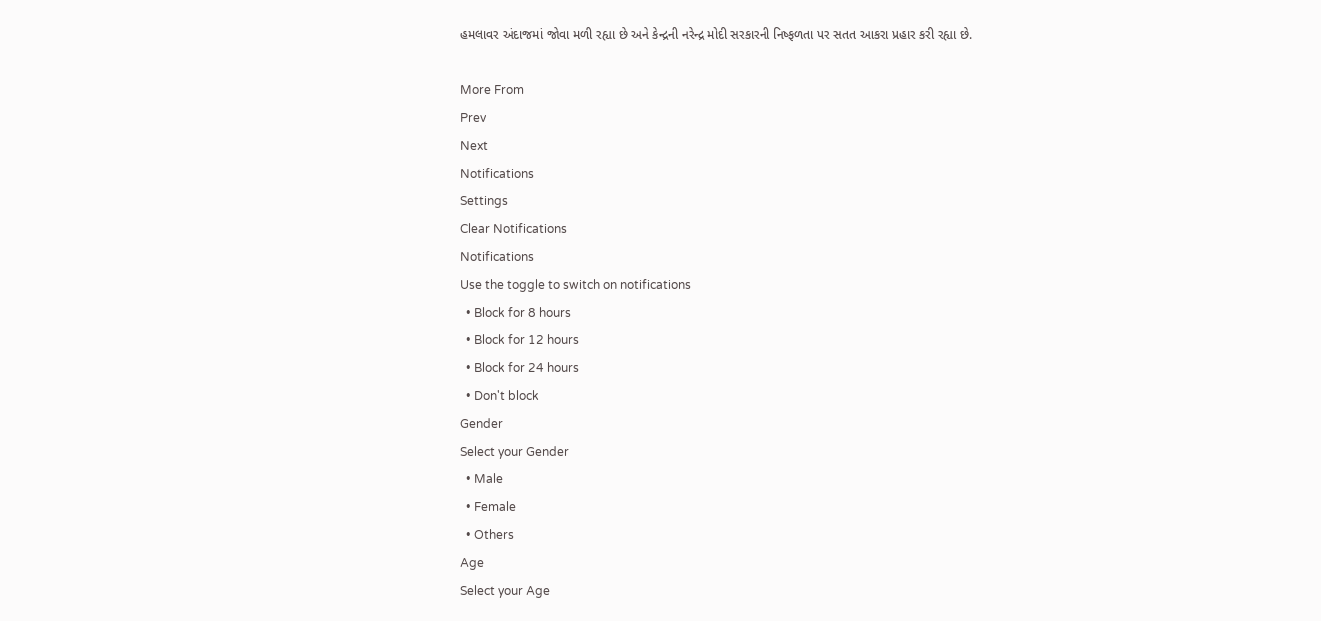હમલાવર અંદાજમાં જોવા મળી રહ્યા છે અને કેન્દ્રની નરેન્દ્ર મોદી સરકારની નિષ્ફળતા પર સતત આકરા પ્રહાર કરી રહ્યા છે.

More From
Prev
Next
Notifications
Settings
Clear Notifications
Notifications
Use the toggle to switch on notifications
  • Block for 8 hours
  • Block for 12 hours
  • Block for 24 hours
  • Don't block
Gender
Select your Gender
  • Male
  • Female
  • Others
Age
Select your Age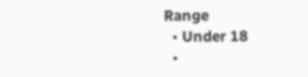Range
  • Under 18
  •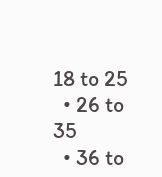18 to 25
  • 26 to 35
  • 36 to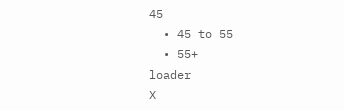45
  • 45 to 55
  • 55+
loader
X